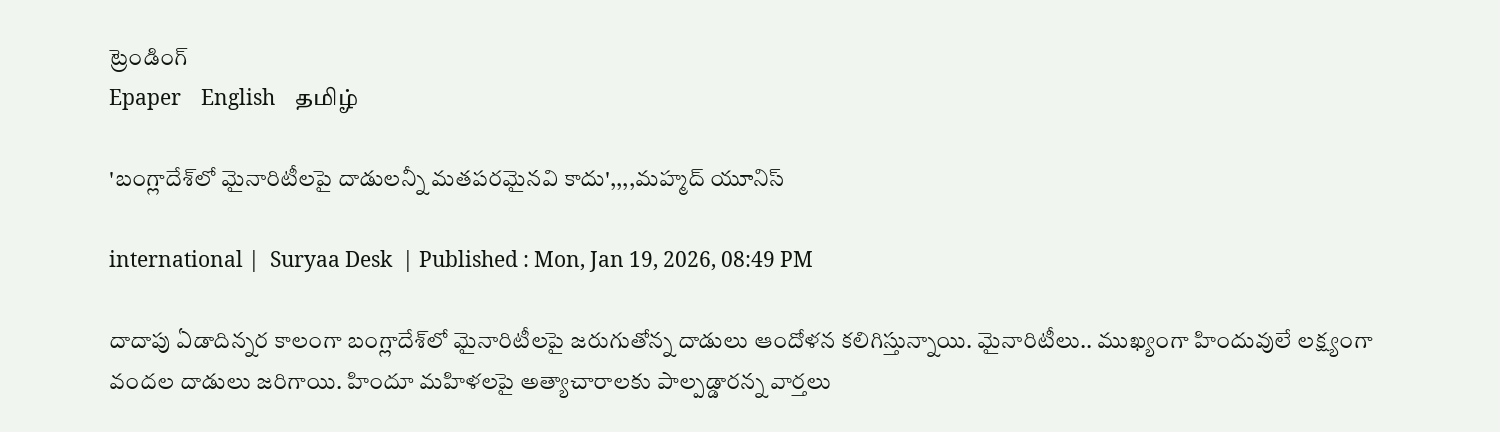ట్రెండింగ్
Epaper    English    தமிழ்

'బంగ్లాదేశ్‌లో మైనారిటీలపై దాడులన్నీ మతపరమైనవి కాదు',,,,మహ్మద్ యూనిస్

international |  Suryaa Desk  | Published : Mon, Jan 19, 2026, 08:49 PM

దాదాపు ఏడాదిన్నర కాలంగా బంగ్లాదేశ్‌లో మైనారిటీలపై జరుగుతోన్న దాడులు ఆందోళన కలిగిస్తున్నాయి. మైనారిటీలు.. ముఖ్యంగా హిందువులే లక్ష్యంగా వందల దాడులు జరిగాయి. హిందూ మహిళలపై అత్యాచారాలకు పాల్పడ్డారన్న వార్తలు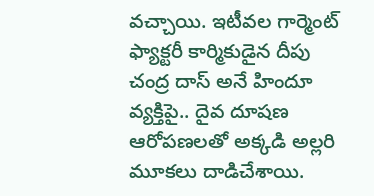వచ్చాయి. ఇటీవల గార్మెంట్ ఫ్యాక్టరీ కార్మికుడైన దీపు చంద్ర దాస్‌ అనే హిందూ వ్యక్తిపై.. దైవ దూషణ ఆరోపణలతో అక్కడి అల్లరి మూకలు దాడిచేశాయి.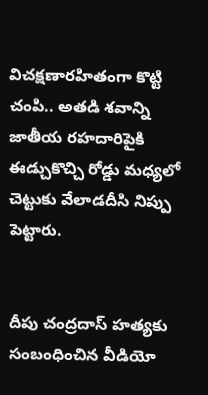విచక్షణారహితంగా కొట్టి చంపి.. అతడి శవాన్ని జాతీయ రహదారిపైకి ఈడ్చుకొచ్చి రోడ్డు మధ్యలో చెట్టుకు వేలాడదీసి నిప్పు పెట్టారు.


దీపు చంద్రదాస్ హత్యకు సంబంధించిన వీడియో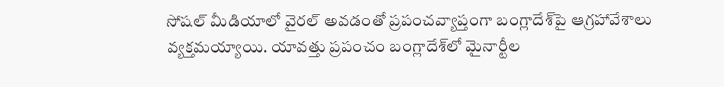సోషల్ మీడియాలో వైరల్ అవడంతో ప్రపంచవ్యాప్తంగా బంగ్లాదేశ్‍పై ఆగ్రహావేశాలు వ్యక్తమయ్యాయి. యావత్తు ప్రపంచం బంగ్లాదేశ్‌లో మైనార్టీల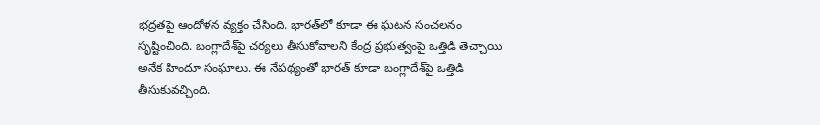భద్రతపై ఆందోళన వ్యక్తం చేసింది. భారత్‌లో కూడా ఈ ఘటన సంచలనం సృష్టించింది. బంగ్లాదేశ్‌పై చర్యలు తీసుకోవాలని కేంద్ర ప్రభుత్వంపై ఒత్తిడి తెచ్చాయి అనేక హిందూ సంఘాలు. ఈ నేపథ్యంతో భారత్ కూడా బంగ్లాదేశ్‌పై ఒత్తిడి తీసుకువచ్చింది.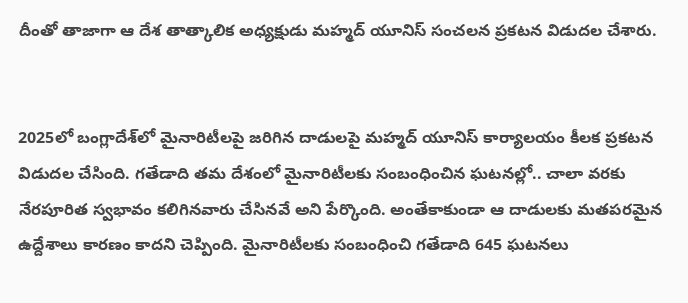దీంతో తాజాగా ఆ దేశ తాత్కాలిక అధ్యక్షుడు మహ్మద్ యూనిస్ సంచలన ప్రకటన విడుదల చేశారు.


2025లో బంగ్లాదేశ్‌లో మైనారిటీలపై జరిగిన దాడులపై మహ్మద్ యూనిస్ కార్యాలయం కీలక ప్రకటన విడుదల చేసింది. గతేడాది తమ దేశంలో మైనారిటీలకు సంబంధించిన ఘటనల్లో.. చాలా వరకు నేరపూరిత స్వభావం కలిగినవారు చేసినవే అని పేర్కొంది. అంతేకాకుండా ఆ దాడులకు మతపరమైన ఉద్దేశాలు కారణం కాదని చెప్పింది. మైనారిటీలకు సంబంధించి గతేడాది 645 ఘటనలు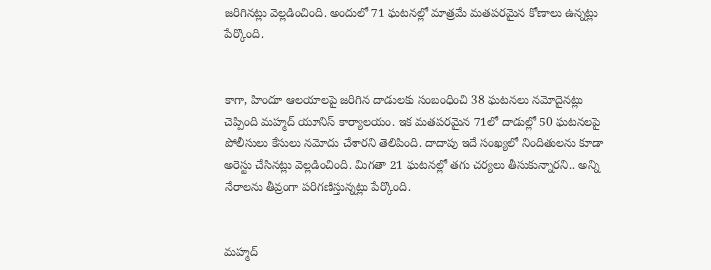జరిగినట్లు వెల్లడించింది. అందులో 71 ఘటనల్లో మాత్రమే మతపరమైన కోణాలు ఉన్నట్లు పేర్కొంది.


కాగా, హిందూ ఆలయాలపై జరిగిన దాడులకు సంబంధించి 38 ఘటనలు నమోదైనట్లు చెప్పింది మహ్మద్ యూనిస్ కార్యాలయం. ఇక మతపరమైన 71లో దాడుల్లో 50 ఘటనలపై పోలీసులు కేసులు నమోదు చేశారని తెలిపింది. దాదాపు ఇదే సంఖ్యలో నిందితులను కూడా అరెస్టు చేసినట్లు వెల్లడించింది. మిగతా 21 ఘటనల్లో తగు చర్యలు తీసుకున్నారని.. అన్ని నేరాలను తీవ్రంగా పరిగణిస్తున్నట్లు పేర్కొంది.


మహ్మద్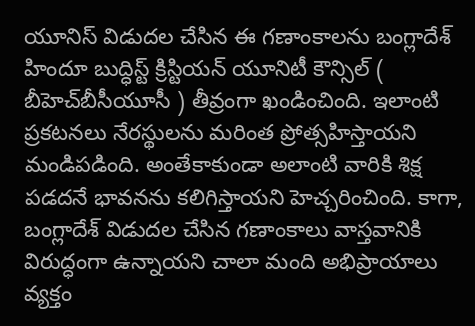యూనిస్ విడుదల చేసిన ఈ గణాంకాలను బంగ్లాదేశ్‌ హిందూ బుద్ధిస్ట్‌ క్రిస్టియన్‌ యూనిటీ కౌన్సిల్‌ ( బీహెచ్‌బీసీయూసీ ) తీవ్రంగా ఖండించింది. ఇలాంటి ప్రకటనలు నేరస్థులను మరింత ప్రోత్సహిస్తాయని మండిపడింది. అంతేకాకుండా అలాంటి వారికి శిక్ష పడదనే భావనను కలిగిస్తాయని హెచ్చరించింది. కాగా, బంగ్లాదేశ్ విడుదల చేసిన గణాంకాలు వాస్తవానికి విరుద్ధంగా ఉన్నాయని చాలా మంది అభిప్రాయాలు వ్యక్తం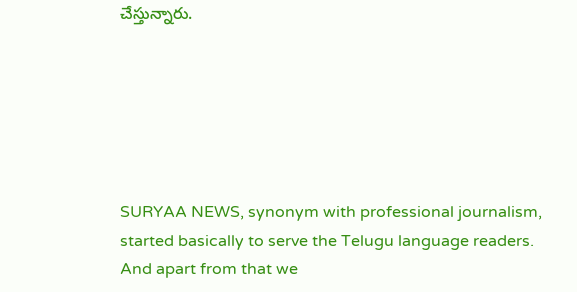చేస్తున్నారు.






SURYAA NEWS, synonym with professional journalism, started basically to serve the Telugu language readers. And apart from that we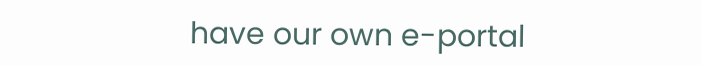have our own e-portal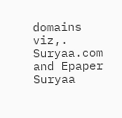domains viz,. Suryaa.com and Epaper Suryaa